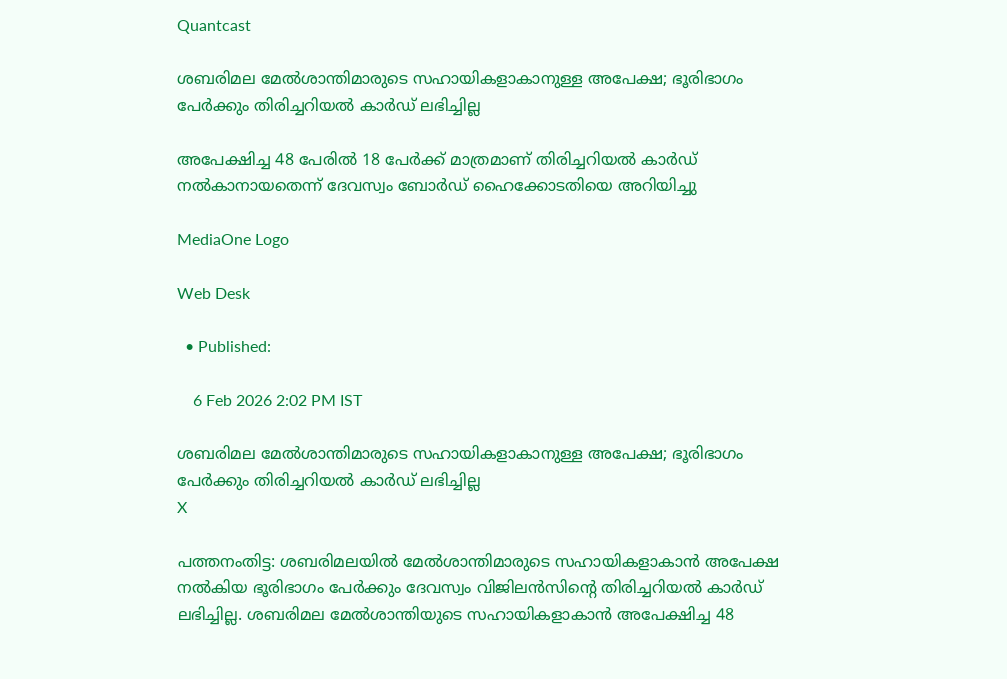Quantcast

ശബരിമല മേൽശാന്തിമാരുടെ സഹായികളാകാനുള്ള അപേക്ഷ; ഭൂരിഭാഗം പേർക്കും തിരിച്ചറിയൽ കാർഡ് ലഭിച്ചില്ല

അപേക്ഷിച്ച 48 പേരിൽ 18 പേർക്ക് മാത്രമാണ് തിരിച്ചറിയൽ കാർഡ് നൽകാനായതെന്ന് ദേവസ്വം ബോർഡ് ഹൈക്കോടതിയെ അറിയിച്ചു

MediaOne Logo

Web Desk

  • Published:

    6 Feb 2026 2:02 PM IST

ശബരിമല മേൽശാന്തിമാരുടെ സഹായികളാകാനുള്ള അപേക്ഷ; ഭൂരിഭാഗം പേർക്കും തിരിച്ചറിയൽ കാർഡ് ലഭിച്ചില്ല
X

പത്തനംതിട്ട: ശബരിമലയിൽ മേൽശാന്തിമാരുടെ സഹായികളാകാൻ അപേക്ഷ നൽകിയ ഭൂരിഭാഗം പേർക്കും ദേവസ്വം വിജിലൻസിന്റെ തിരിച്ചറിയൽ കാർഡ് ലഭിച്ചില്ല. ശബരിമല മേൽശാന്തിയുടെ സഹായികളാകാൻ അപേക്ഷിച്ച 48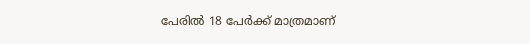പേരിൽ 18 പേർക്ക് മാത്രമാണ്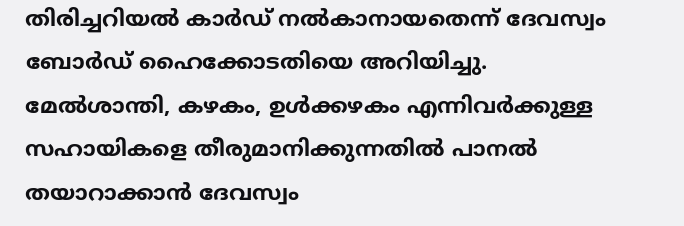തിരിച്ചറിയൽ കാർഡ് നൽകാനായതെന്ന് ദേവസ്വം ബോർഡ് ഹൈക്കോടതിയെ അറിയിച്ചു. മേൽശാന്തി, കഴകം, ഉൾക്കഴകം എന്നിവർക്കുള്ള സഹായികളെ തീരുമാനിക്കുന്നതിൽ പാനൽ തയാറാക്കാൻ ദേവസ്വം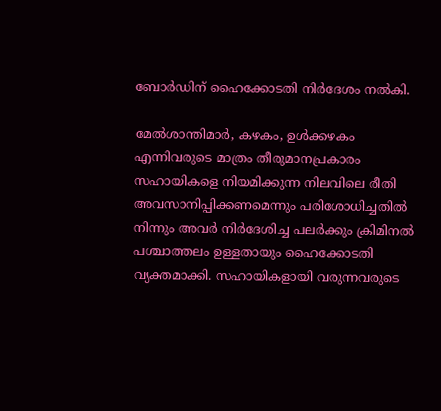ബോർഡിന് ഹൈക്കോടതി നിർദേശം നൽകി.

മേൽശാന്തിമാർ, കഴകം, ഉൾക്കഴകം എന്നിവരുടെ മാത്രം തീരുമാനപ്രകാരം സഹായികളെ നിയമിക്കുന്ന നിലവിലെ രീതി അവസാനിപ്പിക്കണമെന്നും പരിശോധിച്ചതിൽ നിന്നും അവർ നിർദേശിച്ച പലർക്കും ക്രിമിനൽ പശ്ചാത്തലം ഉള്ളതായും ഹൈക്കോടതി വ്യക്തമാക്കി. സഹായികളായി വരുന്നവരുടെ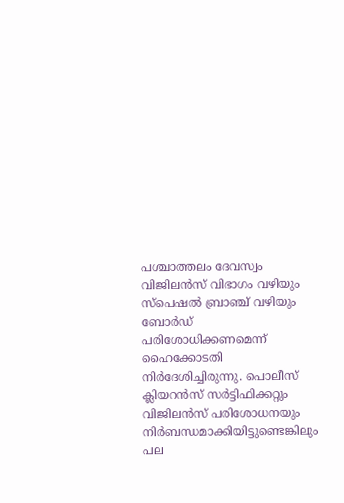പശ്ചാത്തലം ദേവസ്വം വിജിലൻസ് വിഭാഗം വഴിയും സ്‌പെഷൽ ബ്രാഞ്ച് വഴിയും ബോർഡ് പരിശോധിക്കണമെന്ന് ഹൈക്കോടതി നിർദേശിച്ചിരുന്നു. പൊലീസ് ക്ലിയറൻസ് സർട്ടിഫിക്കറ്റും വിജിലൻസ് പരിശോധനയും നിർബന്ധമാക്കിയിട്ടുണ്ടെങ്കിലും പല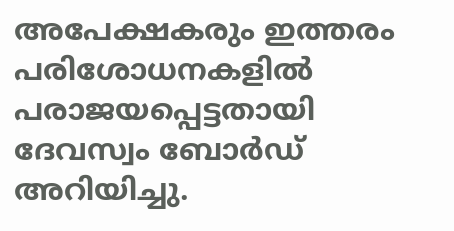അപേക്ഷകരും ഇത്തരം പരിശോധനകളിൽ പരാജയപ്പെട്ടതായി ദേവസ്വം ബോർഡ് അറിയിച്ചു.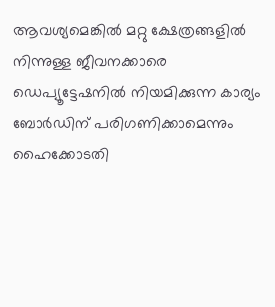ആവശ്യമെങ്കിൽ മറ്റു ക്ഷേത്രങ്ങളിൽ നിന്നുള്ള ജീവനക്കാരെ ഡെപ്യൂട്ടേഷനിൽ നിയമിക്കുന്ന കാര്യം ബോർഡിന് പരിഗണിക്കാമെന്നും ഹൈക്കോടതി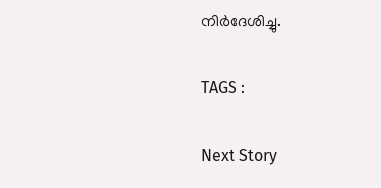നിർദേശിച്ചു.

TAGS :

Next Story